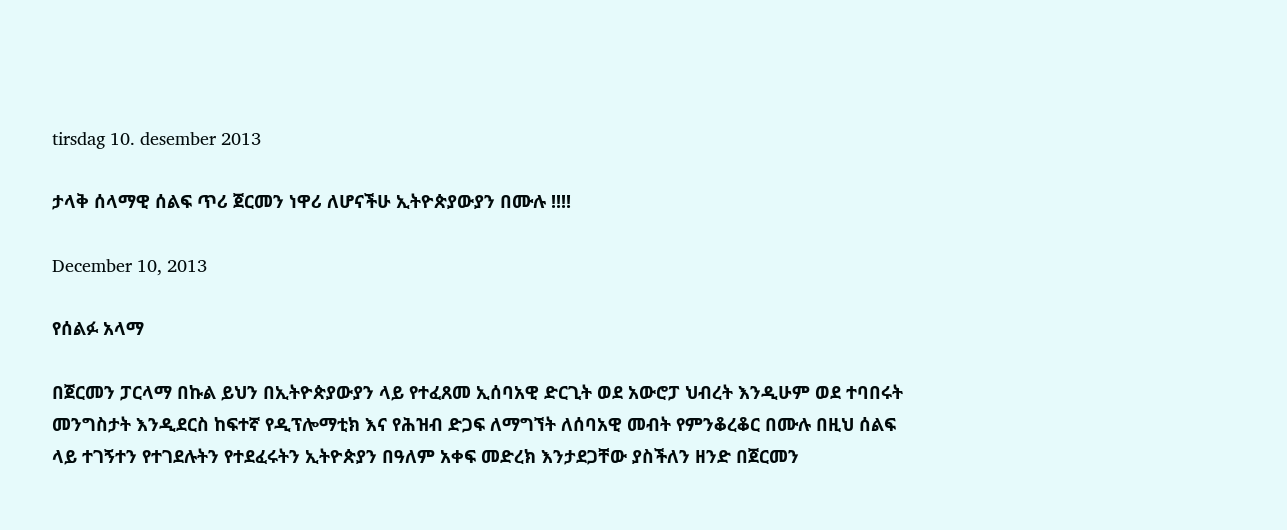tirsdag 10. desember 2013

ታላቅ ሰላማዊ ሰልፍ ጥሪ ጀርመን ነዋሪ ለሆናችሁ ኢትዮጵያውያን በሙሉ !!!!

December 10, 2013

የሰልፉ አላማ

በጀርመን ፓርላማ በኩል ይህን በኢትዮጵያውያን ላይ የተፈጸመ ኢሰባአዊ ድርጊት ወደ አውሮፓ ህብረት እንዲሁም ወደ ተባበሩት መንግስታት እንዲደርስ ከፍተኛ የዲፕሎማቲክ እና የሕዝብ ድጋፍ ለማግኘት ለሰባአዊ መብት የምንቆረቆር በሙሉ በዚህ ሰልፍ ላይ ተገኝተን የተገደሉትን የተደፈሩትን ኢትዮጵያን በዓለም አቀፍ መድረክ እንታደጋቸው ያስችለን ዘንድ በጀርመን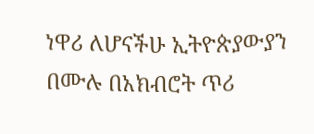ነዋሪ ለሆናችሁ ኢትዮጵያውያን በሙሉ በአክብሮት ጥሪ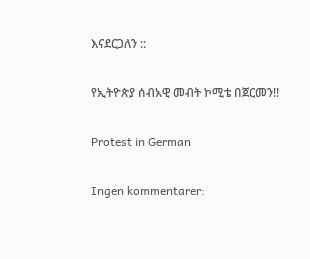እናደርጋለን ::

የኢትዮጵያ ሰብአዊ መብት ኮሚቴ በጀርመን!!

Protest in German

Ingen kommentarer: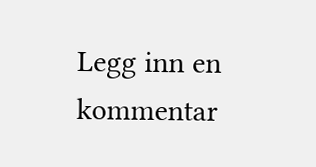Legg inn en kommentar